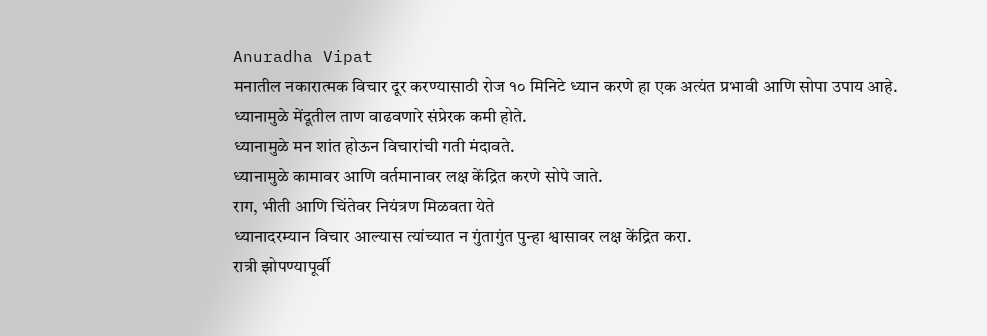Anuradha Vipat
मनातील नकारात्मक विचार दूर करण्यासाठी रोज १० मिनिटे ध्यान करणे हा एक अत्यंत प्रभावी आणि सोपा उपाय आहे.
ध्यानामुळे मेंदूतील ताण वाढवणारे संप्रेरक कमी होते.
ध्यानामुळे मन शांत होऊन विचारांची गती मंदावते.
ध्यानामुळे कामावर आणि वर्तमानावर लक्ष केंद्रित करणे सोपे जाते.
राग, भीती आणि चिंतेवर नियंत्रण मिळवता येते
ध्यानादरम्यान विचार आल्यास त्यांच्यात न गुंतागुंत पुन्हा श्वासावर लक्ष केंद्रित करा.
रात्री झोपण्यापूर्वी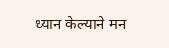ध्यान केल्याने मन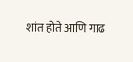शांत होते आणि गाढ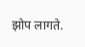झोप लागते.